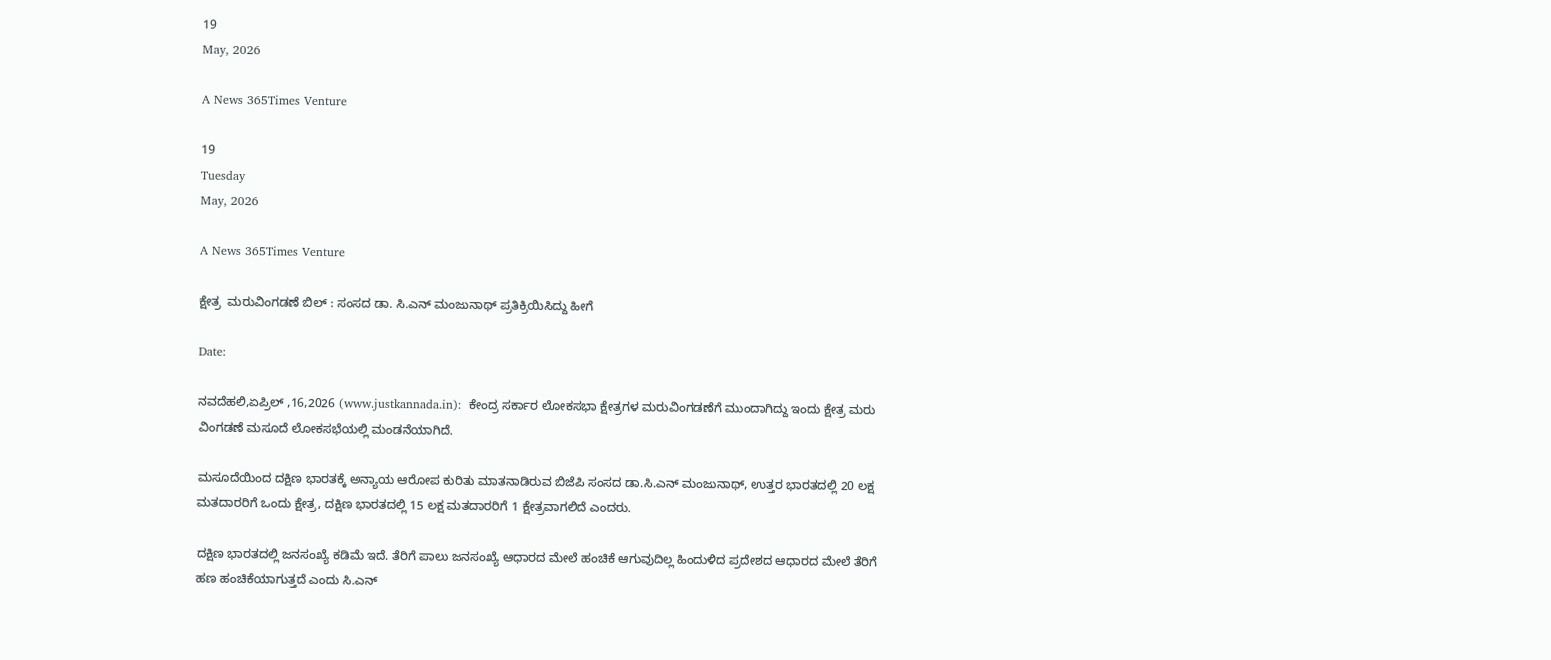19
May, 2026

A News 365Times Venture

19
Tuesday
May, 2026

A News 365Times Venture

ಕ್ಷೇತ್ರ  ಮರುವಿಂಗಡಣೆ ಬಿಲ್ : ಸಂಸದ ಡಾ. ಸಿ.ಎನ್ ಮಂಜುನಾಥ್ ಪ್ರತಿಕ್ರಿಯಿಸಿದ್ದು ಹೀಗೆ

Date:

ನವದೆಹಲಿ,ಏಪ್ರಿಲ್ ,16,2026 (www.justkannada.in):  ಕೇಂದ್ರ ಸರ್ಕಾರ ಲೋಕಸಭಾ ಕ್ಷೇತ್ರಗಳ ಮರುವಿಂಗಡಣೆಗೆ ಮುಂದಾಗಿದ್ದು ಇಂದು ಕ್ಷೇತ್ರ ಮರು ವಿಂಗಡಣೆ ಮಸೂದೆ ಲೋಕಸಭೆಯಲ್ಲಿ ಮಂಡನೆಯಾಗಿದೆ.

ಮಸೂದೆಯಿಂದ ದಕ್ಷಿಣ ಭಾರತಕ್ಕೆ ಅನ್ಯಾಯ ಆರೋಪ ಕುರಿತು ಮಾತನಾಡಿರುವ ಬಿಜೆಪಿ ಸಂಸದ ಡಾ.ಸಿ.ಎನ್ ಮಂಜುನಾಥ್, ಉತ್ತರ ಭಾರತದಲ್ಲಿ 20 ಲಕ್ಷ ಮತದಾರರಿಗೆ ಒಂದು ಕ್ಷೇತ್ರ, ದಕ್ಷಿಣ ಭಾರತದಲ್ಲಿ 15 ಲಕ್ಷ ಮತದಾರರಿಗೆ 1 ಕ್ಷೇತ್ರವಾಗಲಿದೆ ಎಂದರು.

ದಕ್ಷಿಣ ಭಾರತದಲ್ಲಿ ಜನಸಂಖ್ಯೆ ಕಡಿಮೆ ಇದೆ. ತೆರಿಗೆ ಪಾಲು ಜನಸಂಖ್ಯೆ ಆಧಾರದ ಮೇಲೆ ಹಂಚಿಕೆ ಆಗುವುದಿಲ್ಲ ಹಿಂದುಳಿದ ಪ್ರದೇಶದ ಆಧಾರದ ಮೇಲೆ ತೆರಿಗೆ ಹಣ ಹಂಚಿಕೆಯಾಗುತ್ತದೆ ಎಂದು ಸಿ.ಎನ್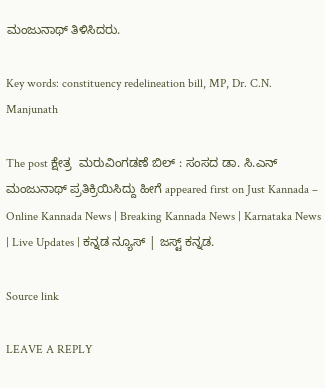ಮಂಜುನಾಥ್ ತಿಳಿಸಿದರು.

Key words: constituency redelineation bill, MP, Dr. C.N. Manjunath

The post ಕ್ಷೇತ್ರ  ಮರುವಿಂಗಡಣೆ ಬಿಲ್ : ಸಂಸದ ಡಾ. ಸಿ.ಎನ್ ಮಂಜುನಾಥ್ ಪ್ರತಿಕ್ರಿಯಿಸಿದ್ದು ಹೀಗೆ appeared first on Just Kannada – Online Kannada News | Breaking Kannada News | Karnataka News | Live Updates | ಕನ್ನಡ ನ್ಯೂಸ್ | ಜಸ್ಟ್ ಕನ್ನಡ.

Source link

LEAVE A REPLY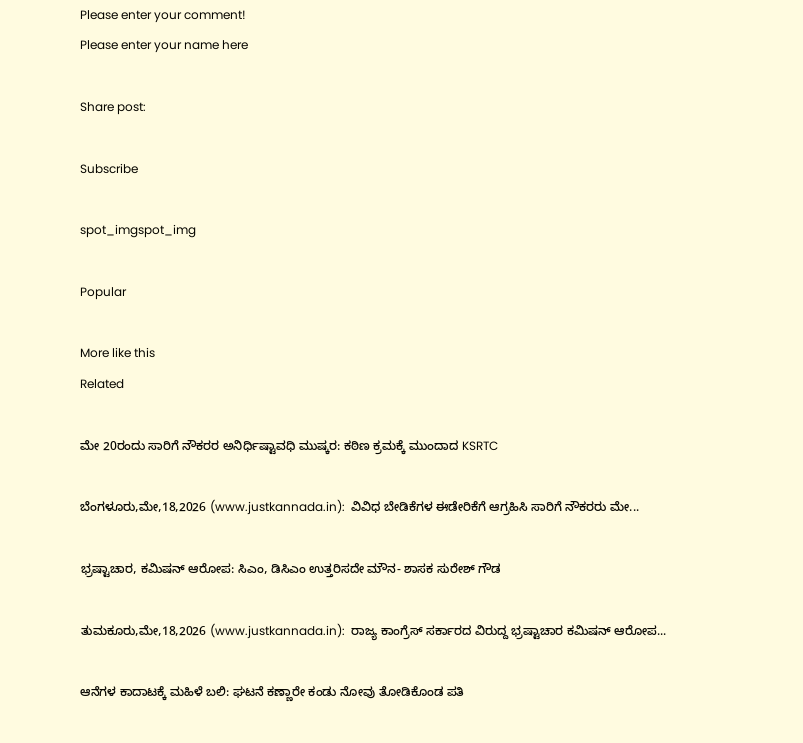Please enter your comment!
Please enter your name here

Share post:

Subscribe

spot_imgspot_img

Popular

More like this
Related

ಮೇ 20ರಂದು ಸಾರಿಗೆ ನೌಕರರ ಅನಿರ್ಧಿಷ್ಟಾವಧಿ ಮುಷ್ಕರ: ಕಠಿಣ ಕ್ರಮಕ್ಕೆ ಮುಂದಾದ KSRTC

ಬೆಂಗಳೂರು,ಮೇ,18,2026 (www.justkannada.in):  ವಿವಿಧ ಬೇಡಿಕೆಗಳ ಈಡೇರಿಕೆಗೆ ಆಗ್ರಹಿಸಿ ಸಾರಿಗೆ ನೌಕರರು ಮೇ...

ಭ್ರಷ್ಟಾಚಾರ, ಕಮಿಷನ್ ಆರೋಪ: ಸಿಎಂ, ಡಿಸಿಎಂ ಉತ್ತರಿಸದೇ ಮೌನ- ಶಾಸಕ ಸುರೇಶ್ ಗೌಡ

ತುಮಕೂರು,ಮೇ,18,2026 (www.justkannada.in):  ರಾಜ್ಯ ಕಾಂಗ್ರೆಸ್ ಸರ್ಕಾರದ ವಿರುದ್ದ ಭ್ರಷ್ಟಾಚಾರ ಕಮಿಷನ್ ಆರೋಪ...

ಆನೆಗಳ ಕಾದಾಟಕ್ಕೆ ಮಹಿಳೆ ಬಲಿ: ಘಟನೆ ಕಣ್ಣಾರೇ ಕಂಡು ನೋವು ತೋಡಿಕೊಂಡ ಪತಿ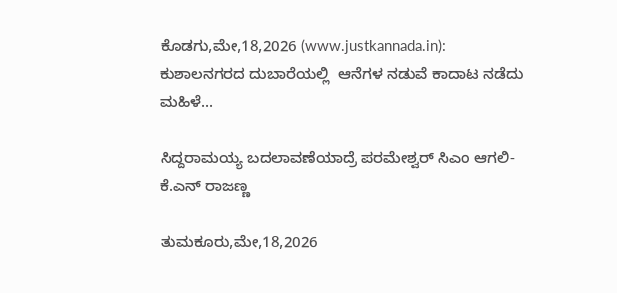ಕೊಡಗು,ಮೇ,18,2026 (www.justkannada.in):  ಕುಶಾಲನಗರದ ದುಬಾರೆಯಲ್ಲಿ  ಆನೆಗಳ ನಡುವೆ ಕಾದಾಟ ನಡೆದು ಮಹಿಳೆ...

ಸಿದ್ದರಾಮಯ್ಯ ಬದಲಾವಣೆಯಾದ್ರೆ ಪರಮೇಶ್ವರ್ ಸಿಎಂ ಆಗಲಿ- ಕೆ.ಎನ್ ರಾಜಣ್ಣ

ತುಮಕೂರು,ಮೇ,18,2026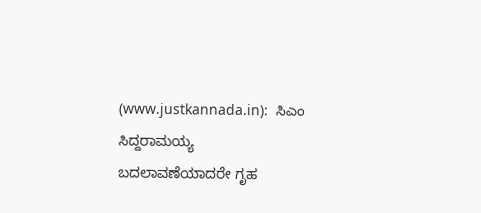(www.justkannada.in):  ಸಿಎಂ ಸಿದ್ದರಾಮಯ್ಯ ಬದಲಾವಣೆಯಾದರೇ ಗೃಹ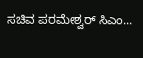ಸಚಿವ ಪರಮೇಶ್ವರ್ ಸಿಎಂ...